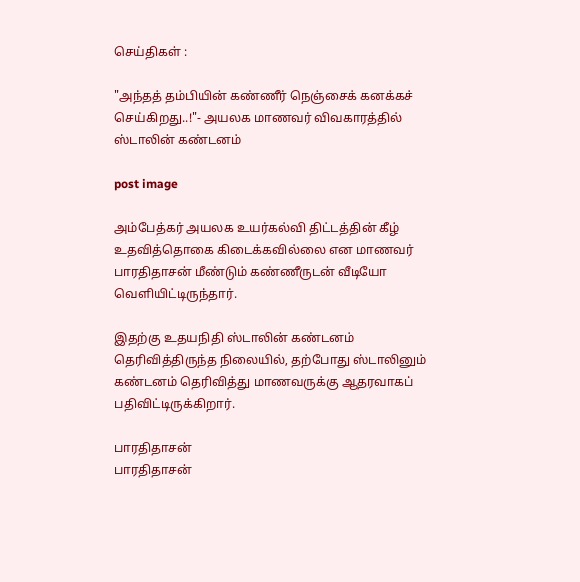செய்திகள் :

"அந்தத் தம்பியின் கண்ணீர் நெஞ்சைக் கனக்கச் செய்கிறது..!"- அயலக மாணவர் விவகாரத்தில் ஸ்டாலின் கண்டனம்

post image

அம்பேத்கர் அயலக உயர்கல்வி திட்டத்தின் கீழ் உதவித்தொகை கிடைக்கவில்லை என மாணவர் பாரதிதாசன் மீண்டும் கண்ணீருடன் வீடியோ வெளியிட்டிருந்தார்.

இதற்கு உதயநிதி ஸ்டாலின் கண்டனம் தெரிவித்திருந்த நிலையில், தற்போது ஸ்டாலினும் கண்டனம் தெரிவித்து மாணவருக்கு ஆதரவாகப் பதிவிட்டிருக்கிறார்.

பாரதிதாசன்
பாரதிதாசன்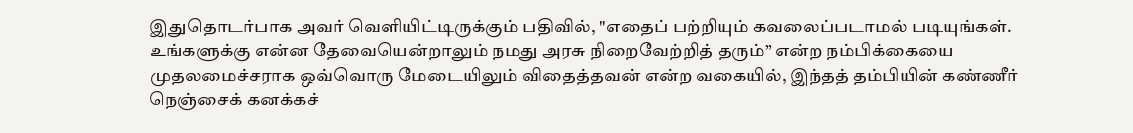இதுதொடர்பாக அவர் வெளியிட்டிருக்கும் பதிவில், "எதைப் பற்றியும் கவலைப்படாமல் படியுங்கள். உங்களுக்கு என்ன தேவையென்றாலும் நமது அரசு நிறைவேற்றித் தரும்” என்ற நம்பிக்கையை முதலமைச்சராக ஒவ்வொரு மேடையிலும் விதைத்தவன் என்ற வகையில், இந்தத் தம்பியின் கண்ணீர் நெஞ்சைக் கனக்கச்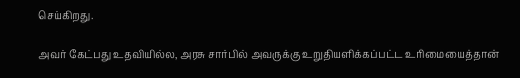செய்கிறது.

அவர் கேட்பது உதவியில்ல, அரசு சார்பில் அவருக்கு உறுதியளிக்கப்பட்ட உரிமையைத்தான்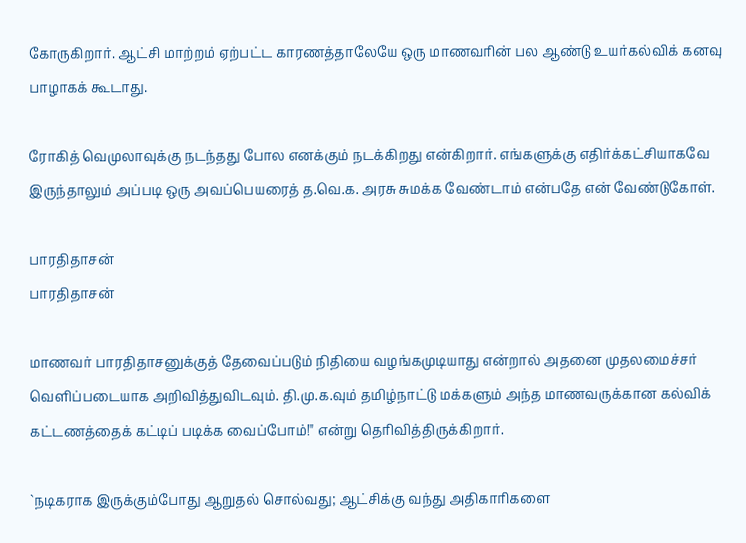கோருகிறார். ஆட்சி மாற்றம் ஏற்பட்ட காரணத்தாலேயே ஒரு மாணவரின் பல ஆண்டு உயர்கல்விக் கனவு பாழாகக் கூடாது.

ரோகித் வெமுலாவுக்கு நடந்தது போல எனக்கும் நடக்கிறது என்கிறார். எங்களுக்கு எதிர்க்கட்சியாகவே இருந்தாலும் அப்படி ஒரு அவப்பெயரைத் த.வெ.க. அரசு சுமக்க வேண்டாம் என்பதே என் வேண்டுகோள்.

பாரதிதாசன்
பாரதிதாசன்

மாணவர் பாரதிதாசனுக்குத் தேவைப்படும் நிதியை வழங்கமுடியாது என்றால் அதனை முதலமைச்சர் வெளிப்படையாக அறிவித்துவிடவும். தி.மு.க.வும் தமிழ்நாட்டு மக்களும் அந்த மாணவருக்கான கல்விக் கட்டணத்தைக் கட்டிப் படிக்க வைப்போம்!" என்று தெரிவித்திருக்கிறார்.

`நடிகராக இருக்கும்போது ஆறுதல் சொல்வது; ஆட்சிக்கு வந்து அதிகாரிகளை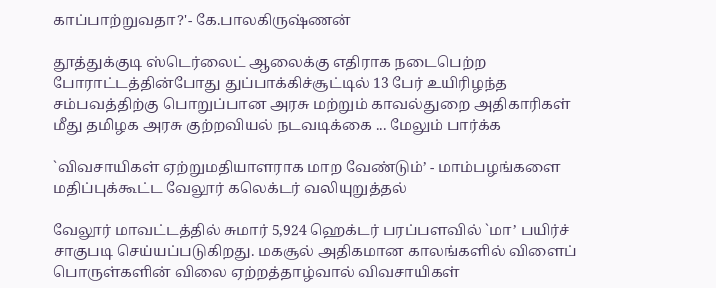காப்பாற்றுவதா?'- கே.பாலகிருஷ்ணன்

தூத்துக்குடி ஸ்டெர்லைட் ஆலைக்கு எதிராக நடைபெற்ற போராட்டத்தின்போது துப்பாக்கிச்சூட்டில் 13 பேர் உயிரிழந்த சம்பவத்திற்கு பொறுப்பான அரசு மற்றும் காவல்துறை அதிகாரிகள் மீது தமிழக அரசு குற்றவியல் நடவடிக்கை ... மேலும் பார்க்க

`விவசாயிகள் ஏற்றுமதியாளராக மாற வேண்டும்’ - மாம்பழங்களை மதிப்புக்கூட்ட வேலூர் கலெக்டர் வலியுறுத்தல்

வேலூர் மாவட்டத்தில் சுமார் 5,924 ஹெக்டர் பரப்பளவில் `மா’ பயிர்ச் சாகுபடி செய்யப்படுகிறது. மகசூல் அதிகமான காலங்களில் விளைப் பொருள்களின் விலை ஏற்றத்தாழ்வால் விவசாயிகள்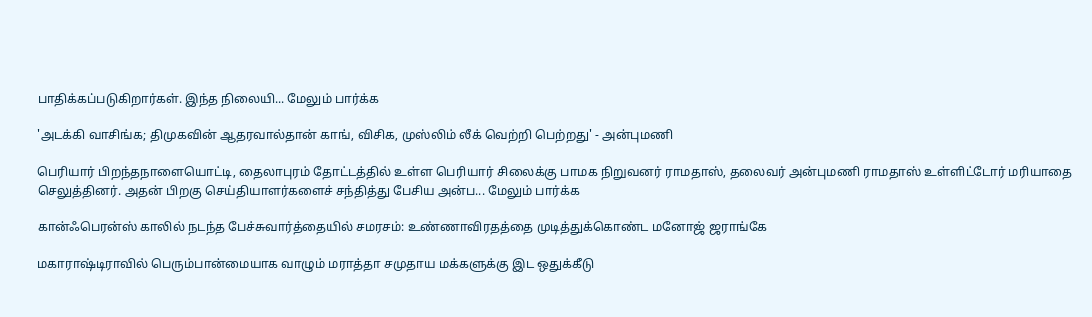பாதிக்கப்படுகிறார்கள். இந்த நிலையி... மேலும் பார்க்க

'அடக்கி வாசிங்க; திமுகவின் ஆதரவால்தான் காங், விசிக, முஸ்லிம் லீக் வெற்றி பெற்றது' - அன்புமணி

பெரியார் பிறந்தநாளையொட்டி, தைலாபுரம் தோட்டத்தில் உள்ள பெரியார் சிலைக்கு பாமக நிறுவனர் ராமதாஸ், தலைவர் அன்புமணி ராமதாஸ் உள்ளிட்டோர் மரியாதை செலுத்தினர். அதன் பிறகு செய்தியாளர்களைச் சந்தித்து பேசிய அன்ப... மேலும் பார்க்க

கான்ஃபெரன்ஸ் காலில் நடந்த பேச்சுவார்த்தையில் சமரசம்: உண்ணாவிரதத்தை முடித்துக்கொண்ட மனோஜ் ஜராங்கே

மகாராஷ்டிராவில் பெரும்பான்மையாக வாழும் மராத்தா சமுதாய மக்களுக்கு இட ஒதுக்கீடு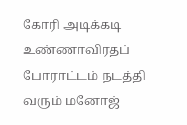கோரி அடிக்கடி உண்ணாவிரதப் போராட்டம் நடத்தி வரும் மனோஜ்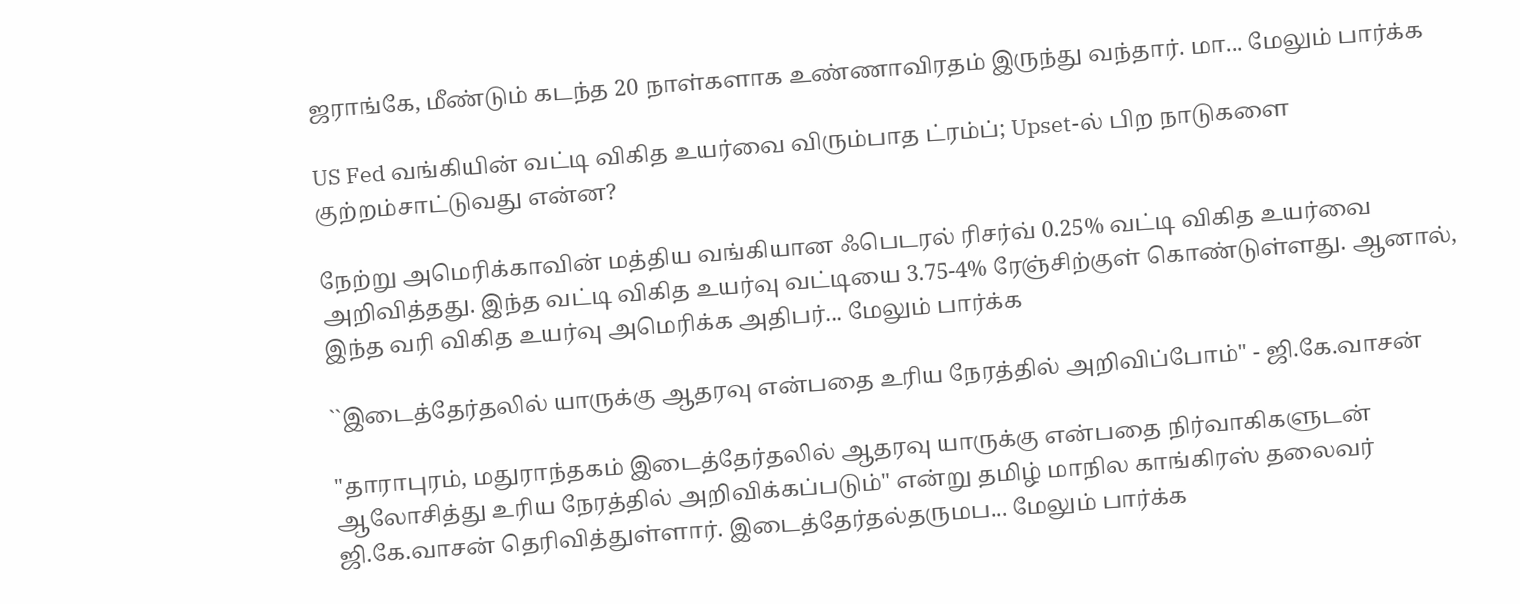ஜராங்கே, மீண்டும் கடந்த 20 நாள்களாக உண்ணாவிரதம் இருந்து வந்தார். மா... மேலும் பார்க்க

US Fed வங்கியின் வட்டி விகித உயர்வை விரும்பாத ட்ரம்ப்; Upset-ல் பிற நாடுகளை குற்றம்சாட்டுவது என்ன?

நேற்று அமெரிக்காவின் மத்திய வங்கியான ஃபெடரல் ரிசர்வ் 0.25% வட்டி விகித உயர்வை அறிவித்தது. இந்த வட்டி விகித உயர்வு வட்டியை 3.75-4% ரேஞ்சிற்குள் கொண்டுள்ளது. ஆனால், இந்த வரி விகித உயர்வு அமெரிக்க அதிபர்... மேலும் பார்க்க

``இடைத்தேர்தலில் யாருக்கு ஆதரவு என்பதை உரிய நேரத்தில் அறிவிப்போம்" - ஜி.கே.வாசன்

"தாராபுரம், மதுராந்தகம் இடைத்தேர்தலில் ஆதரவு யாருக்கு என்பதை நிர்வாகிகளுடன் ஆலோசித்து உரிய நேரத்தில் அறிவிக்கப்படும்" என்று தமிழ் மாநில காங்கிரஸ் தலைவர் ஜி.கே.வாசன் தெரிவித்துள்ளார். இடைத்தேர்தல்தருமப... மேலும் பார்க்க